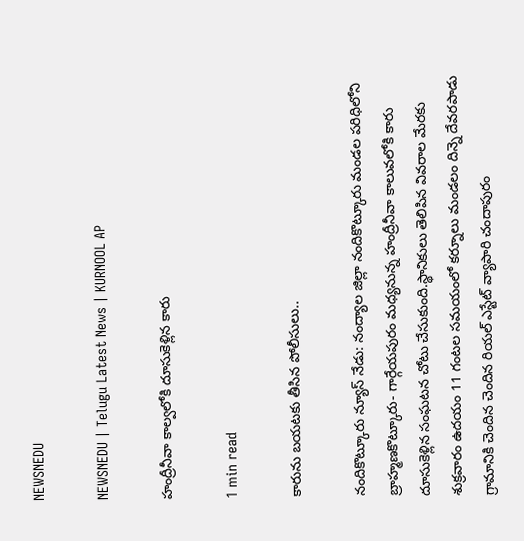NEWSNEDU

NEWSNEDU | Telugu Latest News | KURNOOL AP

హంద్రీనీవా కాల్వలోకి దూసుకెళ్లిన కారు

1 min read

కారును బయటకు తీసిన పోలీసులు..

నందికొట్కూరు న్యూస్ నేడు: నంద్యాల జిల్లా నందికొట్కూరు మండల పరిధిలోని బ్రాహ్మణకొట్కూరు- గార్గేయపురం మధ్యనున్న హంద్రీనీవా కాలువలోకి కారు దూసుకెళ్లిన సంఘటన చోటు చేసుకుంది.స్థానికులు తెలిపిన వివరాల మేరకు శుక్రవారం ఉదయం 11 గంటల సమయంలో కర్నూలు మండలం దిన్నె దేవరపాడు గ్రామానికి చెందిన చెందిన రియల్ ఎస్టేట్ వ్యాపారి చందాపురం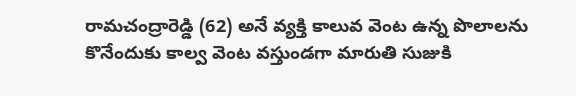రామచంద్రారెడ్డి (62) అనే వ్యక్తి కాలువ వెంట ఉన్న పొలాలను కొనేందుకు కాల్వ వెంట వస్తుండగా మారుతి సుజుకి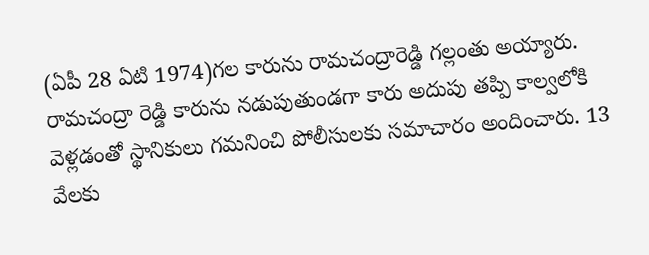(ఏపీ 28 ఏటి 1974)గల కారును రామచంద్రారెడ్డి గల్లంతు అయ్యారు. రామచంద్రా రెడ్డి కారును నడుపుతుండగా కారు అదుపు తప్పి కాల్వలోకి వెళ్లడంతో స్థానికులు గమనించి పోలీసులకు సమాచారం అందించారు. 13 వేలకు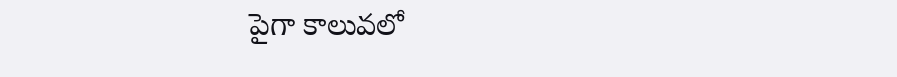పైగా కాలువలో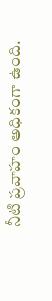నీటి ప్రవాహం అధికంగా ఉంది.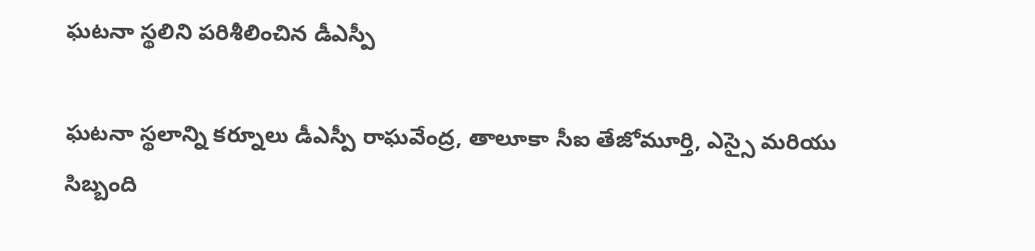ఘటనా స్థలిని పరిశీలించిన డీఎస్పీ

ఘటనా స్థలాన్ని కర్నూలు డీఎస్పీ రాఘవేంద్ర, తాలూకా సీఐ తేజోమూర్తి, ఎస్సై మరియు సిబ్బంది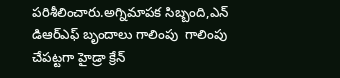పరిశీలించారు.అగ్నిమాపక సిబ్బంది,ఎన్ డిఆర్ఎఫ్ బృందాలు గాలింపు  గాలింపు చేపట్టగా హైడ్రా క్రేన్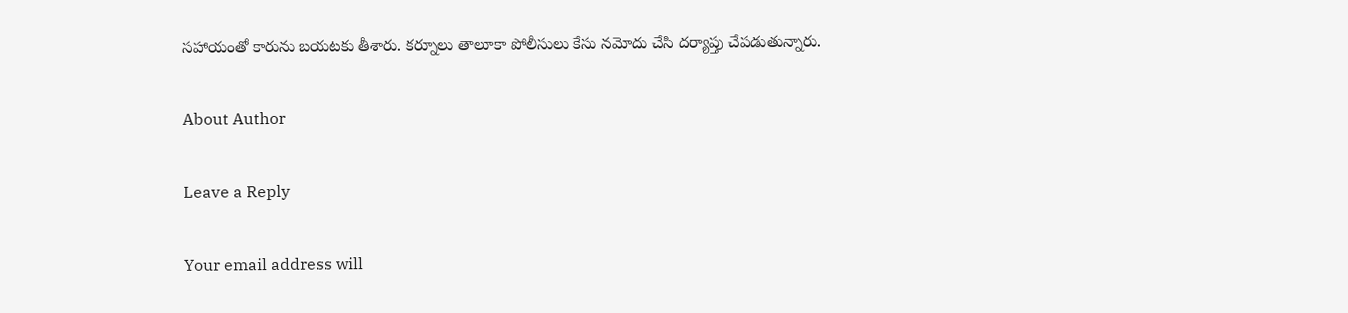సహాయంతో కారును బయటకు తీశారు. కర్నూలు తాలూకా పోలీసులు కేసు నమోదు చేసి దర్యాప్తు చేపడుతున్నారు.

About Author

Leave a Reply

Your email address will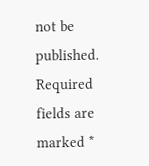not be published. Required fields are marked *